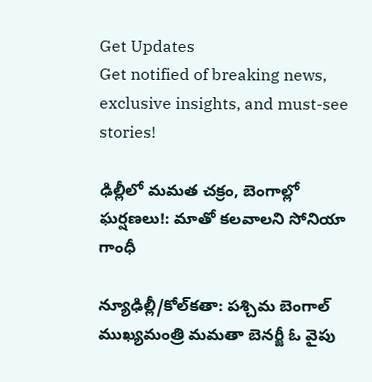Get Updates
Get notified of breaking news, exclusive insights, and must-see stories!

ఢిల్లీలో మమత చక్రం, బెంగాల్లో ఘర్షణలు!: మాతో కలవాలని సోనియా గాంధీ

న్యూఢిల్లీ/కోల్‌కతా: పశ్చిమ బెంగాల్ ముఖ్యమంత్రి మమతా బెనర్జీ ఓ వైపు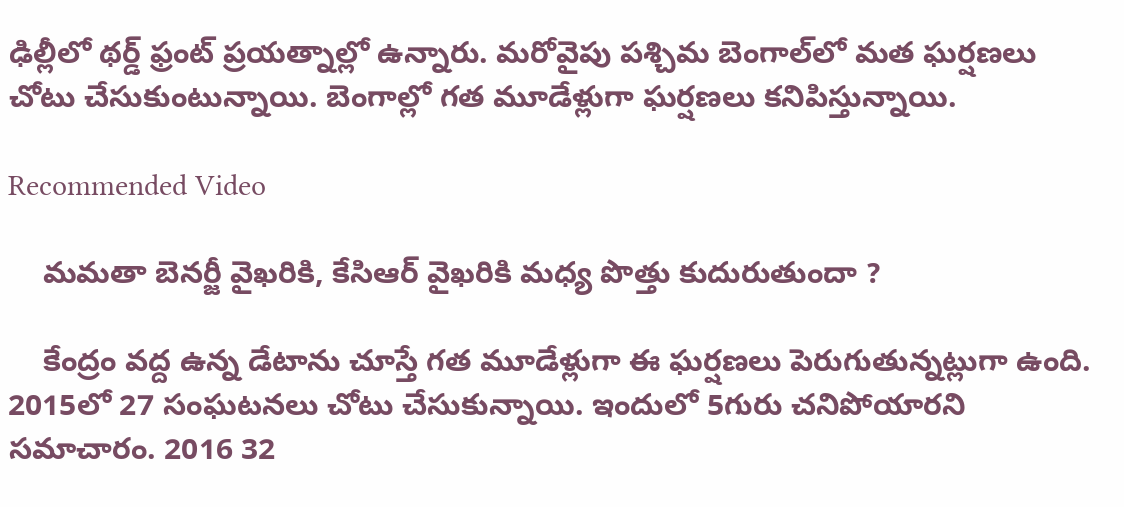ఢిల్లీలో థర్డ్ ఫ్రంట్ ప్రయత్నాల్లో ఉన్నారు. మరోవైపు పశ్చిమ బెంగాల్‌లో మత ఘర్షణలు చోటు చేసుకుంటున్నాయి. బెంగాల్లో గత మూడేళ్లుగా ఘర్షణలు కనిపిస్తున్నాయి.

Recommended Video

    మమతా బెనర్జీ వైఖరికి, కేసిఆర్ వైఖరికి మధ్య పొత్తు కుదురుతుందా ?

    కేంద్రం వద్ద ఉన్న డేటాను చూస్తే గత మూడేళ్లుగా ఈ ఘర్షణలు పెరుగుతున్నట్లుగా ఉంది. 2015లో 27 సంఘటనలు చోటు చేసుకున్నాయి. ఇందులో 5గురు చనిపోయారని సమాచారం. 2016 32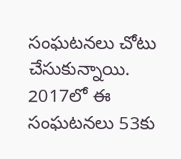సంఘటనలు చోటు చేసుకున్నాయి. 2017లో ఈ సంఘటనలు 53కు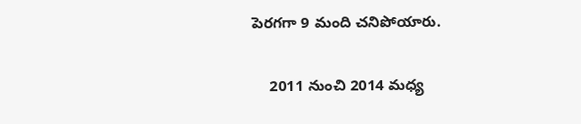పెరగగా 9 మంది చనిపోయారు.

    2011 నుంచి 2014 మధ్య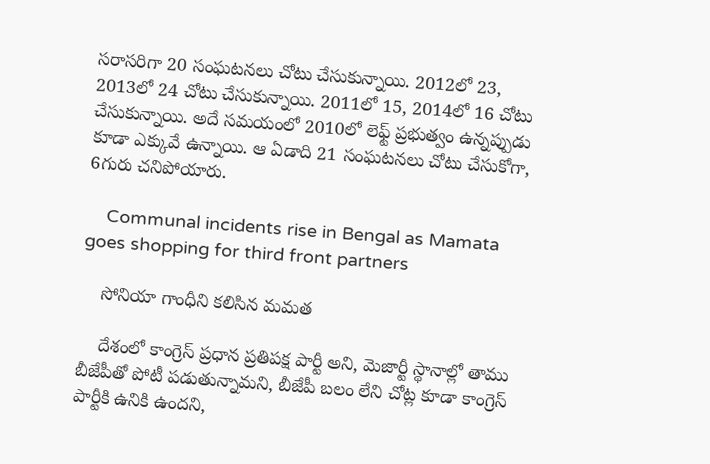సరాసరిగా 20 సంఘటనలు చోటు చేసుకున్నాయి. 2012లో 23, 2013లో 24 చోటు చేసుకున్నాయి. 2011లో 15, 2014లో 16 చోటు చేసుకున్నాయి. అదే సమయంలో 2010లో లెఫ్ట్ ప్రభుత్వం ఉన్నప్పుడు కూడా ఎక్కువే ఉన్నాయి. ఆ ఏడాది 21 సంఘటనలు చోటు చేసుకోగా, 6గురు చనిపోయారు.

    Communal incidents rise in Bengal as Mamata goes shopping for third front partners

    సోనియా గాంధీని కలిసిన మమత

    దేశంలో కాంగ్రెస్ ప్రధాన ప్రతిపక్ష పార్టీ అని, మెజార్టీ స్థానాల్లో తాము బీజేపీతో పోటీ పడుతున్నామని, బీజేపీ బలం లేని చోట్ల కూడా కాంగ్రెస్ పార్టీకి ఉనికి ఉందని,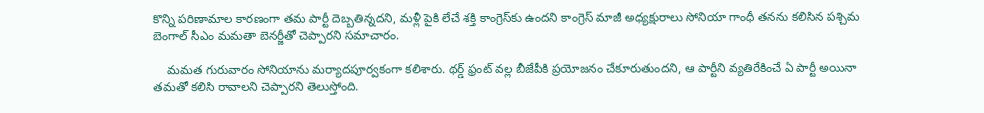కొన్ని పరిణామాల కారణంగా తమ పార్టీ దెబ్బతిన్నదని, మళ్లీ పైకి లేచే శక్తి కాంగ్రెస్‌కు ఉందని కాంగ్రెస్ మాజీ అధ్యక్షురాలు సోనియా గాంధీ తనను కలిసిన పశ్చిమ బెంగాల్ సీఎం మమతా బెనర్జీతో చెప్పారని సమాచారం.

    మమత గురువారం సోనియాను మర్యాదపూర్వకంగా కలిశారు. థర్డ్ ఫ్రంట్ వల్ల బీజేపీకి ప్రయోజనం చేకూరుతుందని, ఆ పార్టీని వ్యతిరేకించే ఏ పార్టీ అయినా తమతో కలిసి రావాలని చెప్పారని తెలుస్తోంది.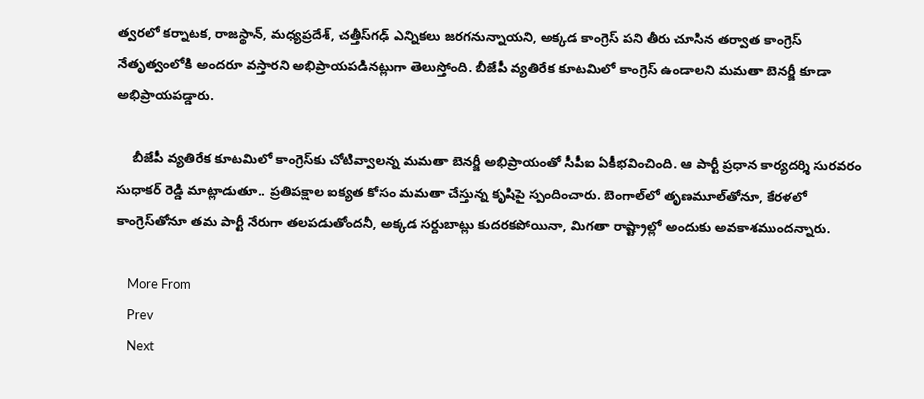త్వరలో కర్నాటక, రాజస్థాన్, మధ్యప్రదేశ్, చత్తీస్‌గఢ్ ఎన్నికలు జరగనున్నాయని, అక్కడ కాంగ్రెస్ పని తీరు చూసిన తర్వాత కాంగ్రెస్ నేతృత్వంలోకి అందరూ వస్తారని అభిప్రాయపడినట్లుగా తెలుస్తోంది. బీజేపీ వ్యతిరేక కూటమిలో కాంగ్రెస్ ఉండాలని మమతా బెనర్జీ కూడా అభిప్రాయపడ్డారు.

    బీజేపీ వ్యతిరేక కూటమిలో కాంగ్రెస్‌‌కు చోటివ్వాలన్న మమతా బెనర్జీ అభిప్రాయంతో సీపీఐ ఏకీభవించింది. ఆ పార్టీ ప్రధాన కార్యదర్శి సురవరం సుధాకర్ రెడ్డి మాట్లాడుతూ.. ప్రతిపక్షాల ఐక్యత కోసం మమతా చేస్తున్న కృషిపై స్పందించారు. బెంగాల్‌లో తృణమూల్‌తోనూ, కేరళలో కాంగ్రెస్‌తోనూ తమ పార్టీ నేరుగా తలపడుతోందనీ, అక్కడ సర్దుబాట్లు కుదరకపోయినా, మిగతా రాష్ట్రాల్లో అందుకు అవకాశముందన్నారు.

    More From
    Prev
    Next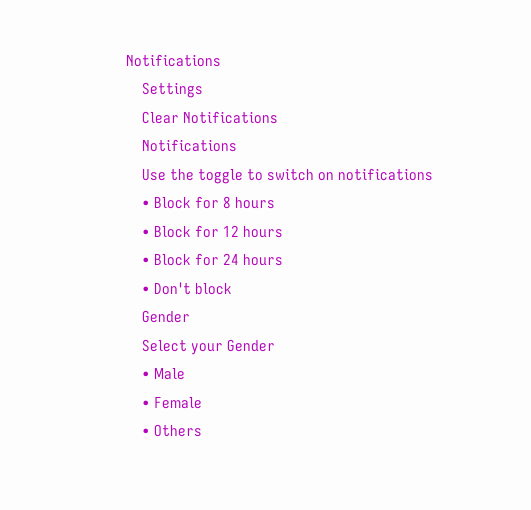Notifications
    Settings
    Clear Notifications
    Notifications
    Use the toggle to switch on notifications
    • Block for 8 hours
    • Block for 12 hours
    • Block for 24 hours
    • Don't block
    Gender
    Select your Gender
    • Male
    • Female
    • Others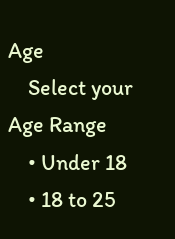Age
    Select your Age Range
    • Under 18
    • 18 to 25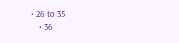• 26 to 35
    • 36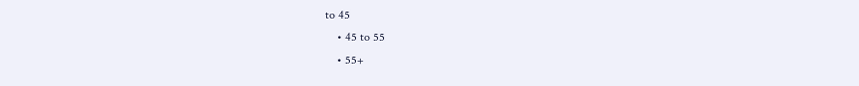to 45
    • 45 to 55
    • 55+